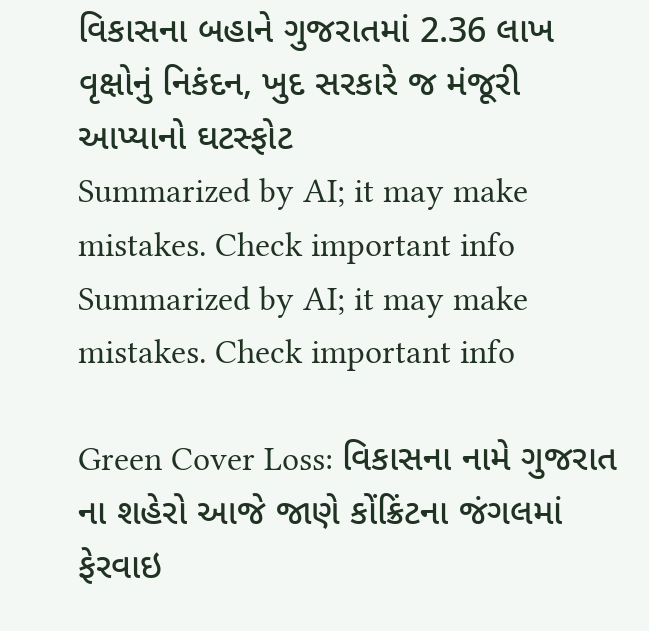વિકાસના બહાને ગુજરાતમાં 2.36 લાખ વૃક્ષોનું નિકંદન, ખુદ સરકારે જ મંજૂરી આપ્યાનો ઘટસ્ફોટ
Summarized by AI; it may make mistakes. Check important info
Summarized by AI; it may make mistakes. Check important info

Green Cover Loss: વિકાસના નામે ગુજરાત ના શહેરો આજે જાણે કોંક્રિંટના જંગલમાં ફેરવાઇ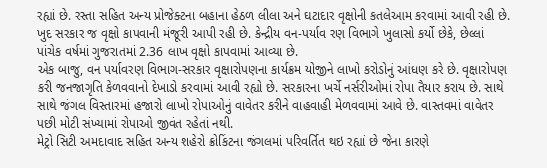રહ્યાં છે. રસ્તા સહિત અન્ય પ્રોજેક્ટના બહાના હેઠળ લીલા અને ઘટાદાર વૃક્ષોની કતલેઆમ કરવામાં આવી રહી છે. ખુદ સરકાર જ વૃક્ષો કાપવાની મંજૂરી આપી રહી છે. કેન્દ્રીય વન-પર્યાવ રણ વિભાગે ખુલાસો કર્યો છેકે, છેલ્લાં પાંચેક વર્ષમાં ગુજરાતમાં 2.36 લાખ વૃક્ષો કાપવામાં આવ્યા છે.
એક બાજુ, વન પર્યાવરણ વિભાગ-સરકાર વૃક્ષારોપણના કાર્યક્રમ યોજીને લાખો કરોડોનું આંધણ કરે છે. વૃક્ષારોપણ કરી જનજાગૃતિ કેળવવાનો દેખાડો કરવામાં આવી રહ્યો છે. સરકારના ખર્ચે નર્સરીઓમાં રોપા તૈયાર કરાય છે. સાથે સાથે જંગલ વિસ્તારમાં હજારો લાખો રોપાઓનું વાવેતર કરીને વાહવાહી મેળવવામાં આવે છે. વાસ્તવમાં વાવેતર પછી મોટી સંખ્યામાં રોપાઓ જીવંત રહેતાં નથી.
મેટ્રો સિટી અમદાવાદ સહિત અન્ય શહેરો ક્રોકિંટના જંગલમાં પરિવર્તિત થઇ રહ્યાં છે જેના કારણે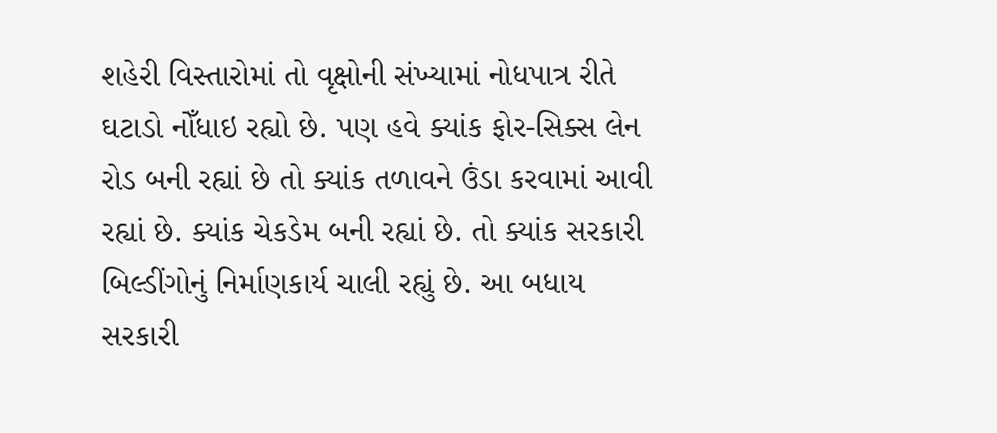શહેરી વિસ્તારોમાં તો વૃક્ષોની સંખ્યામાં નોધપાત્ર રીતે ઘટાડો નોઁધાઇ રહ્યો છે. પણ હવે ક્યાંક ફોર-સિક્સ લેન રોડ બની રહ્યાં છે તો ક્યાંક તળાવને ઉંડા કરવામાં આવી રહ્યાં છે. ક્યાંક ચેકડેમ બની રહ્યાં છે. તો ક્યાંક સરકારી બિલ્ડીંગોનું નિર્માણકાર્ય ચાલી રહ્યું છે. આ બધાય સરકારી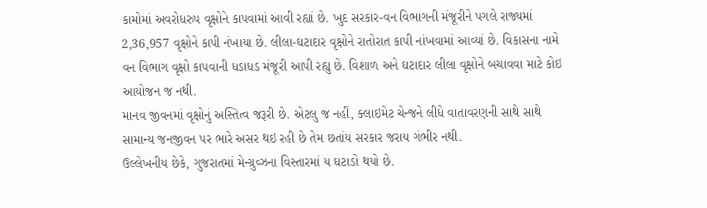કામોમાં અવરોધરુપ વૃક્ષોને કાપવામાં આવી રહ્યાં છે. ખુદ સરકાર-વન વિભાગની મંજૂરીને પગલે રાજ્યમાં 2,36,957 વૃક્ષોને કાપી નંખાયા છે. લીલા-ઘટાદાર વૃક્ષોને રાતોરાત કાપી નાંખવામાં આવ્યાં છે. વિકાસના નામે વન વિભાગ વૃક્ષો કાપવાની ધડાધડ મંજૂરી આપી રહ્યુ છે. વિશાળ અને ઘટાદાર લીલા વૃક્ષોને બચાવવા માટે કોઇ આયોજન જ નથી.
માનવ જીવનમાં વૃક્ષોનું અસ્તિત્વ જરૂરી છે. એટલુ જ નહીં, ક્લાઇમેટ ચેન્જને લીધે વાતાવરણની સાથે સાથે સામાન્ય જનજીવન પર ભારે અસર થઇ રહી છે તેમ છતાંય સરકાર જરાય ગંભીર નથી.
ઉલ્લેખનીય છેકે, ગુજરાતમાં મેન્ગ્રુવ્ઝના વિસ્તારમાં ય ઘટાડો થયો છે.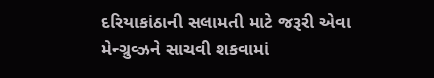દરિયાકાંઠાની સલામતી માટે જરૂરી એવા મેન્ગ્રુવ્ઝને સાચવી શકવામાં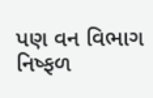પણ વન વિભાગ નિષ્ફળ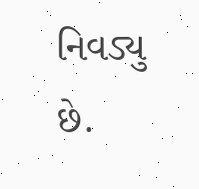નિવડ્યુ છે.